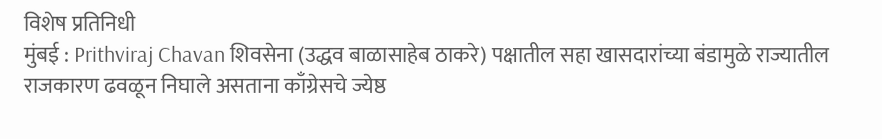विशेष प्रतिनिधी
मुंबई : Prithviraj Chavan शिवसेना (उद्धव बाळासाहेब ठाकरे) पक्षातील सहा खासदारांच्या बंडामुळे राज्यातील राजकारण ढवळून निघाले असताना काँग्रेसचे ज्येष्ठ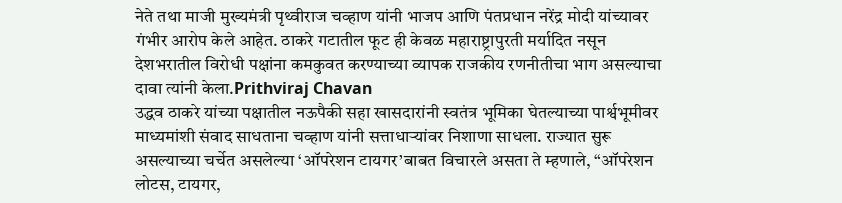नेते तथा माजी मुख्यमंत्री पृथ्वीराज चव्हाण यांनी भाजप आणि पंतप्रधान नरेंद्र मोदी यांच्यावर गंभीर आरोप केले आहेत. ठाकरे गटातील फूट ही केवळ महाराष्ट्रापुरती मर्यादित नसून देशभरातील विरोधी पक्षांना कमकुवत करण्याच्या व्यापक राजकीय रणनीतीचा भाग असल्याचा दावा त्यांनी केला.Prithviraj Chavan
उद्धव ठाकरे यांच्या पक्षातील नऊपैकी सहा खासदारांनी स्वतंत्र भूमिका घेतल्याच्या पार्श्वभूमीवर माध्यमांशी संवाद साधताना चव्हाण यांनी सत्ताधाऱ्यांवर निशाणा साधला. राज्यात सुरू असल्याच्या चर्चेत असलेल्या ‘ऑपरेशन टायगर’बाबत विचारले असता ते म्हणाले, “ऑपरेशन लोटस, टायगर,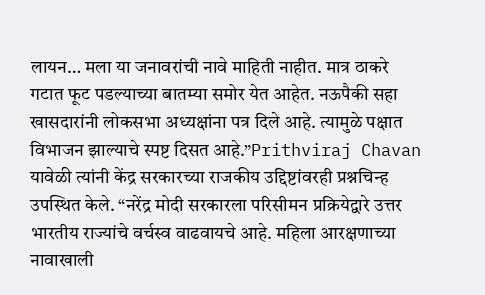लायन… मला या जनावरांची नावे माहिती नाहीत. मात्र ठाकरे गटात फूट पडल्याच्या बातम्या समोर येत आहेत. नऊपैकी सहा खासदारांनी लोकसभा अध्यक्षांना पत्र दिले आहे. त्यामुळे पक्षात विभाजन झाल्याचे स्पष्ट दिसत आहे.”Prithviraj Chavan
यावेळी त्यांनी केंद्र सरकारच्या राजकीय उद्दिष्टांवरही प्रश्नचिन्ह उपस्थित केले. “नरेंद्र मोदी सरकारला परिसीमन प्रक्रियेद्वारे उत्तर भारतीय राज्यांचे वर्चस्व वाढवायचे आहे. महिला आरक्षणाच्या नावाखाली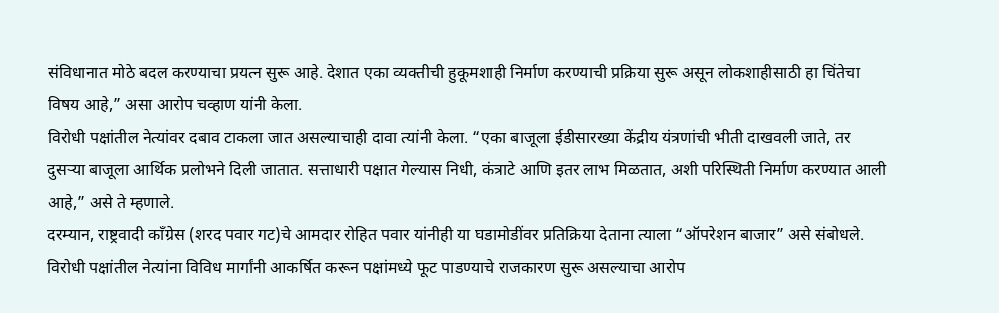संविधानात मोठे बदल करण्याचा प्रयत्न सुरू आहे. देशात एका व्यक्तीची हुकूमशाही निर्माण करण्याची प्रक्रिया सुरू असून लोकशाहीसाठी हा चिंतेचा विषय आहे,” असा आरोप चव्हाण यांनी केला.
विरोधी पक्षांतील नेत्यांवर दबाव टाकला जात असल्याचाही दावा त्यांनी केला. “एका बाजूला ईडीसारख्या केंद्रीय यंत्रणांची भीती दाखवली जाते, तर दुसऱ्या बाजूला आर्थिक प्रलोभने दिली जातात. सत्ताधारी पक्षात गेल्यास निधी, कंत्राटे आणि इतर लाभ मिळतात, अशी परिस्थिती निर्माण करण्यात आली आहे,” असे ते म्हणाले.
दरम्यान, राष्ट्रवादी काँग्रेस (शरद पवार गट)चे आमदार रोहित पवार यांनीही या घडामोडींवर प्रतिक्रिया देताना त्याला “ऑपरेशन बाजार” असे संबोधले. विरोधी पक्षांतील नेत्यांना विविध मार्गांनी आकर्षित करून पक्षांमध्ये फूट पाडण्याचे राजकारण सुरू असल्याचा आरोप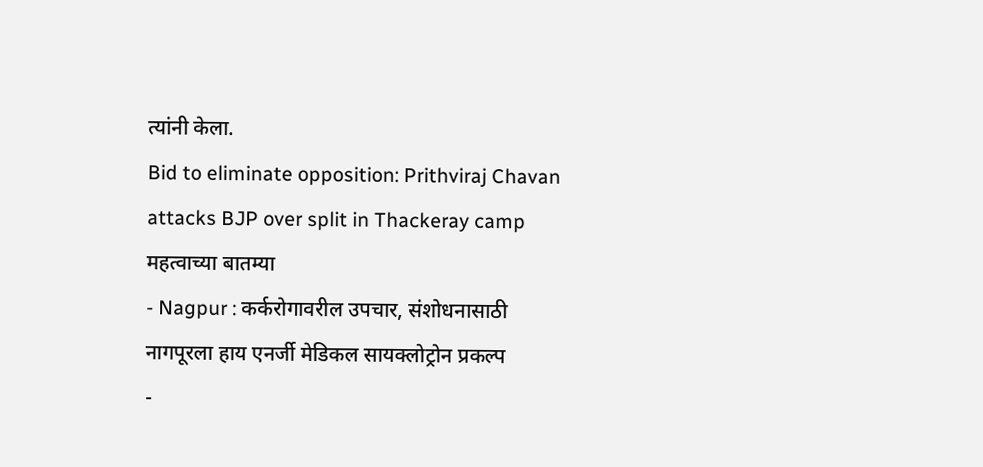त्यांनी केला.
Bid to eliminate opposition: Prithviraj Chavan attacks BJP over split in Thackeray camp
महत्वाच्या बातम्या
- Nagpur : कर्करोगावरील उपचार, संशोधनासाठी नागपूरला हाय एनर्जी मेडिकल सायक्लोट्रोन प्रकल्प
-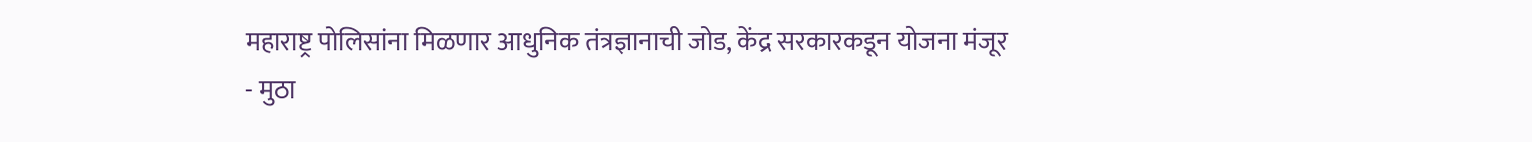महाराष्ट्र पोलिसांना मिळणार आधुनिक तंत्रज्ञानाची जोड, केंद्र सरकारकडून योजना मंजूर
- मुठा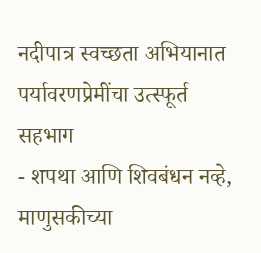नदीपात्र स्वच्छता अभियानात पर्यावरणप्रेमींचा उत्स्फूर्त सहभाग
- शपथा आणि शिवबंधन नव्हे, माणुसकीच्या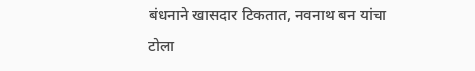बंधनाने खासदार टिकतात, नवनाथ बन यांचा टोला